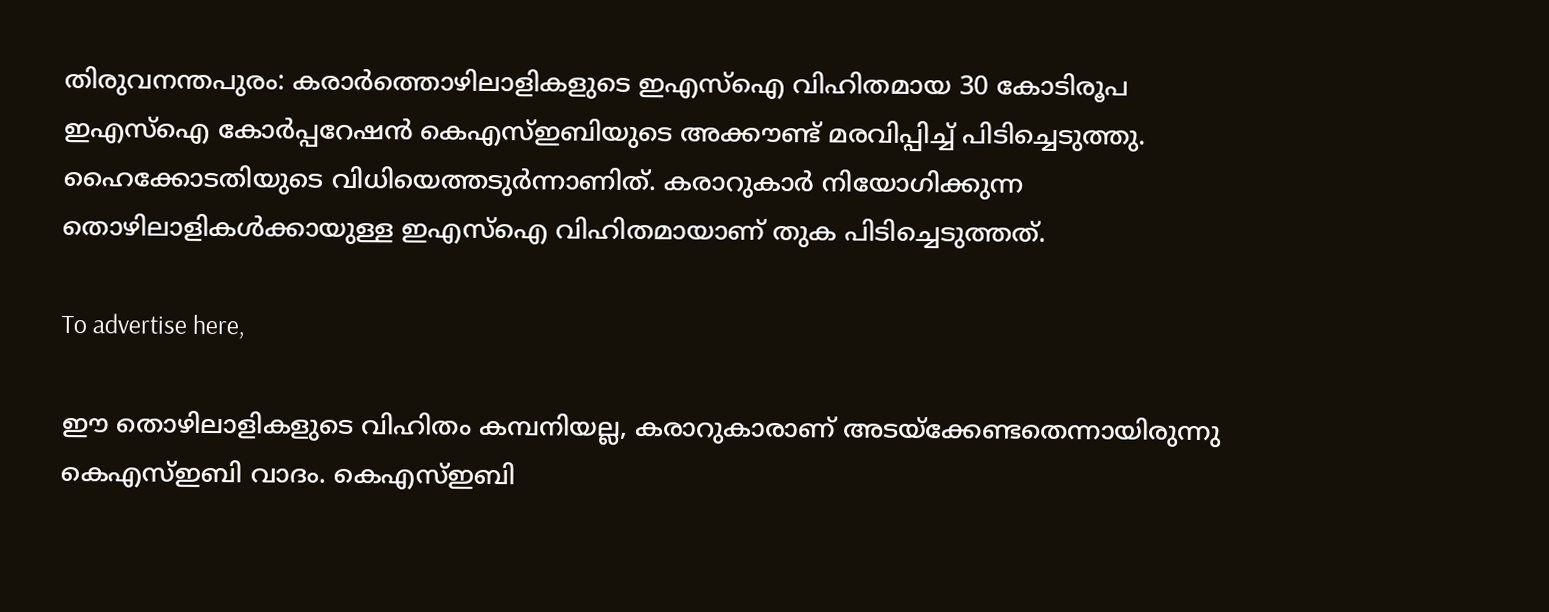തിരുവനന്തപുരം: കരാര്‍ത്തൊഴിലാളികളുടെ ഇഎസ്ഐ വിഹിതമായ 30 കോടിരൂപ ഇഎസ്‌ഐ കോര്‍പ്പറേഷന്‍ കെഎസ്ഇബിയുടെ അക്കൗണ്ട് മരവിപ്പിച്ച് പിടിച്ചെടുത്തു. ഹൈക്കോടതിയുടെ വിധിയെത്തടുര്‍ന്നാണിത്. കരാറുകാര്‍ നിയോഗിക്കുന്ന തൊഴിലാളികള്‍ക്കായുള്ള ഇഎസ്ഐ വിഹിതമായാണ് തുക പിടിച്ചെടുത്തത്.

To advertise here,

ഈ തൊഴിലാളികളുടെ വിഹിതം കമ്പനിയല്ല, കരാറുകാരാണ് അടയ്‌ക്കേണ്ടതെന്നായിരുന്നു കെഎസ്ഇബി വാദം. കെഎസ്ഇബി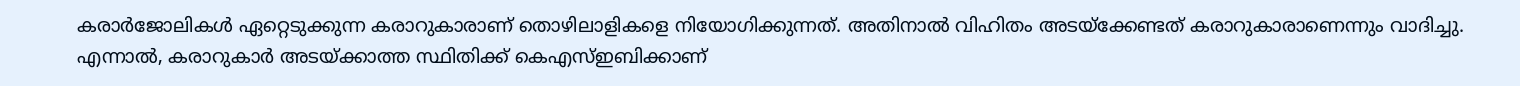കരാര്‍ജോലികള്‍ ഏറ്റെടുക്കുന്ന കരാറുകാരാണ് തൊഴിലാളികളെ നിയോഗിക്കുന്നത്. അതിനാല്‍ വിഹിതം അടയ്‌ക്കേണ്ടത് കരാറുകാരാണെന്നും വാദിച്ചു. എന്നാല്‍, കരാറുകാര്‍ അടയ്ക്കാത്ത സ്ഥിതിക്ക് കെഎസ്ഇബിക്കാണ്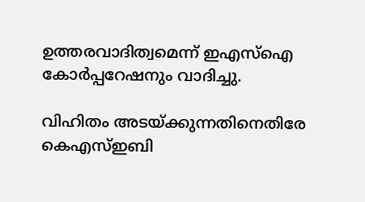ഉത്തരവാദിത്വമെന്ന് ഇഎസ്ഐ കോര്‍പ്പറേഷനും വാദിച്ചു.

വിഹിതം അടയ്ക്കുന്നതിനെതിരേ കെഎസ്ഇബി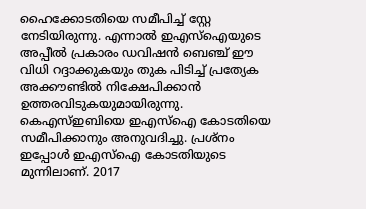ഹൈക്കോടതിയെ സമീപിച്ച് സ്റ്റേ നേടിയിരുന്നു. എന്നാല്‍ ഇഎസ്ഐയുടെ അപ്പീല്‍ പ്രകാരം ഡവിഷന്‍ ബെഞ്ച് ഈ വിധി റദ്ദാക്കുകയും തുക പിടിച്ച് പ്രത്യേക അക്കൗണ്ടില്‍ നിക്ഷേപിക്കാന്‍ ഉത്തരവിടുകയുമായിരുന്നു. കെഎസ്ഇബിയെ ഇഎസ്‌ഐ കോടതിയെ സമീപിക്കാനും അനുവദിച്ചു. പ്രശ്‌നം ഇപ്പോള്‍ ഇഎസ്ഐ കോടതിയുടെ മുന്നിലാണ്. 2017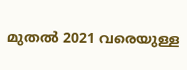മുതല്‍ 2021 വരെയുള്ള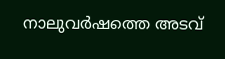നാലുവര്‍ഷത്തെ അടവ്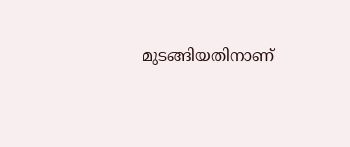മുടങ്ങിയതിനാണ്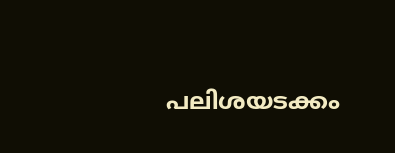പലിശയടക്കം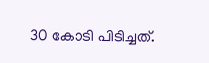30 കോടി പിടിച്ചത്.